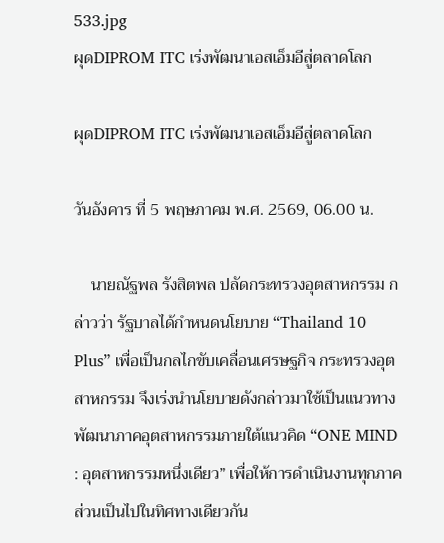533.jpg
ผุดDIPROM ITC เร่งพัฒนาเอสเอ็มอีสู่ตลาดโลก

ผุดDIPROM ITC เร่งพัฒนาเอสเอ็มอีสู่ตลาดโลก

วันอังคาร ที่ 5 พฤษภาคม พ.ศ. 2569, 06.00 น.

    นายณัฐพล รังสิตพล ปลัดกระทรวงอุตสาหกรรม กล่าวว่า รัฐบาลได้กำหนดนโยบาย “Thailand 10 Plus” เพื่อเป็นกลไกขับเคลื่อนเศรษฐกิจ กระทรวงอุตสาหกรรม จึงเร่งนำนโยบายดังกล่าวมาใช้เป็นแนวทางพัฒนาภาคอุตสาหกรรมภายใต้แนวคิด “ONE MIND : อุตสาหกรรมหนึ่งเดียว” เพื่อให้การดำเนินงานทุกภาคส่วนเป็นไปในทิศทางเดียวกัน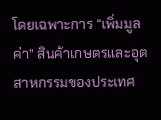โดยเฉพาะการ “เพิ่มมูลค่า” สินค้าเกษตรและอุตสาหกรรมของประเทศ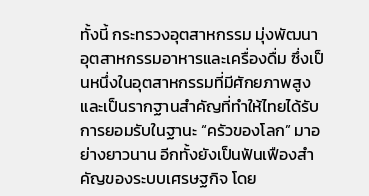ทั้งนี้ กระทรวงอุตสาหกรรม มุ่งพัฒนาอุตสาหกรรมอาหารและเครื่องดื่ม ซึ่งเป็นหนึ่งในอุตสาหกรรมที่มีศักยภาพสูงและเป็นรากฐานสำคัญที่ทำให้ไทยได้รับการยอมรับในฐานะ “ครัวของโลก” มาอย่างยาวนาน อีกทั้งยังเป็นฟันเฟืองสำคัญของระบบเศรษฐกิจ โดย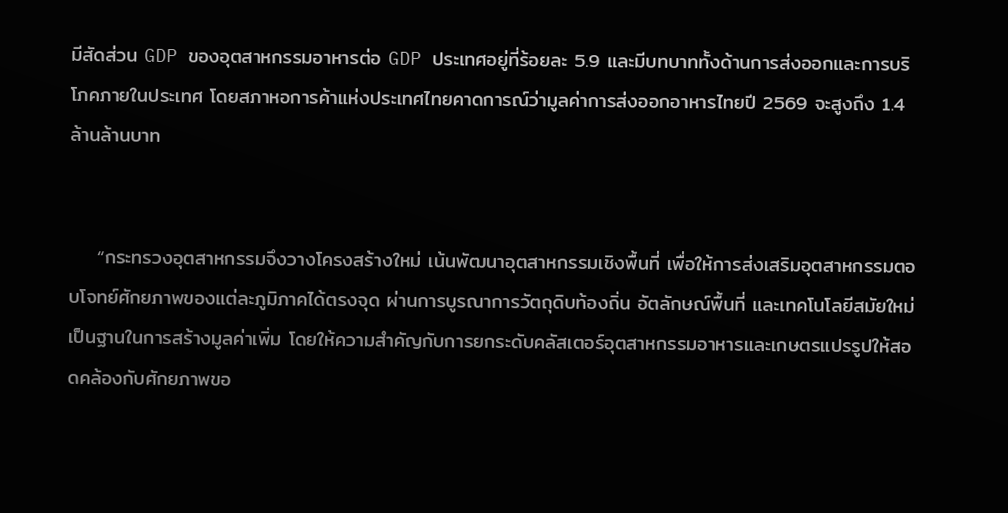มีสัดส่วน GDP ของอุตสาหกรรมอาหารต่อ GDP ประเทศอยู่ที่ร้อยละ 5.9 และมีบทบาททั้งด้านการส่งออกและการบริโภคภายในประเทศ โดยสภาหอการค้าแห่งประเทศไทยคาดการณ์ว่ามูลค่าการส่งออกอาหารไทยปี 2569 จะสูงถึง 1.4 ล้านล้านบาท


    “กระทรวงอุตสาหกรรมจึงวางโครงสร้างใหม่ เน้นพัฒนาอุตสาหกรรมเชิงพื้นที่ เพื่อให้การส่งเสริมอุตสาหกรรมตอบโจทย์ศักยภาพของแต่ละภูมิภาคได้ตรงจุด ผ่านการบูรณาการวัตถุดิบท้องถิ่น อัตลักษณ์พื้นที่ และเทคโนโลยีสมัยใหม่ เป็นฐานในการสร้างมูลค่าเพิ่ม โดยให้ความสำคัญกับการยกระดับคลัสเตอร์อุตสาหกรรมอาหารและเกษตรแปรรูปให้สอดคล้องกับศักยภาพขอ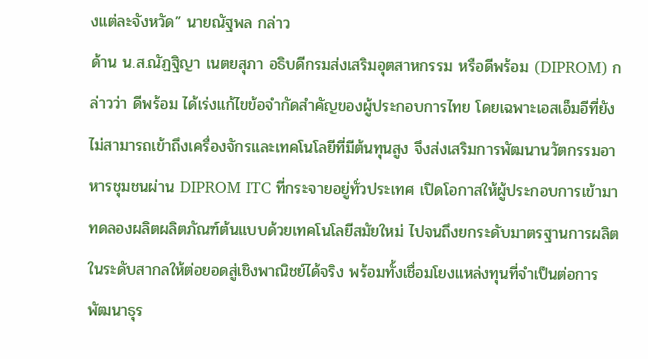งแต่ละจังหวัด” นายณัฐพล กล่าว
ด้าน น.ส.ณัฏฐิญา เนตยสุภา อธิบดีกรมส่งเสริมอุตสาหกรรม หรือดีพร้อม (DIPROM) กล่าวว่า ดีพร้อม ได้เร่งแก้ไขข้อจำกัดสำคัญของผู้ประกอบการไทย โดยเฉพาะเอสเอ็มอีที่ยังไม่สามารถเข้าถึงเครื่องจักรและเทคโนโลยีที่มีต้นทุนสูง จึงส่งเสริมการพัฒนานวัตกรรมอาหารชุมชนผ่าน DIPROM ITC ที่กระจายอยู่ทั่วประเทศ เปิดโอกาสให้ผู้ประกอบการเข้ามาทดลองผลิตผลิตภัณฑ์ต้นแบบด้วยเทคโนโลยีสมัยใหม่ ไปจนถึงยกระดับมาตรฐานการผลิตในระดับสากลให้ต่อยอดสู่เชิงพาณิชย์ได้จริง พร้อมทั้งเชื่อมโยงแหล่งทุนที่จำเป็นต่อการพัฒนาธุร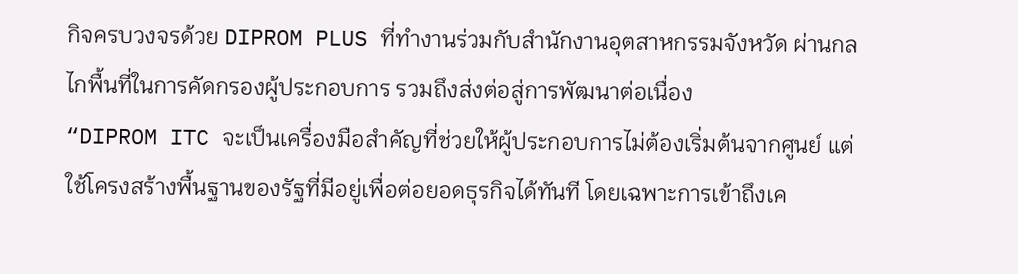กิจครบวงจรด้วย DIPROM PLUS ที่ทำงานร่วมกับสำนักงานอุตสาหกรรมจังหวัด ผ่านกลไกพื้นที่ในการคัดกรองผู้ประกอบการ รวมถึงส่งต่อสู่การพัฒนาต่อเนื่อง
“DIPROM ITC จะเป็นเครื่องมือสำคัญที่ช่วยให้ผู้ประกอบการไม่ต้องเริ่มต้นจากศูนย์ แต่ใช้โครงสร้างพื้นฐานของรัฐที่มีอยู่เพื่อต่อยอดธุรกิจได้ทันที โดยเฉพาะการเข้าถึงเค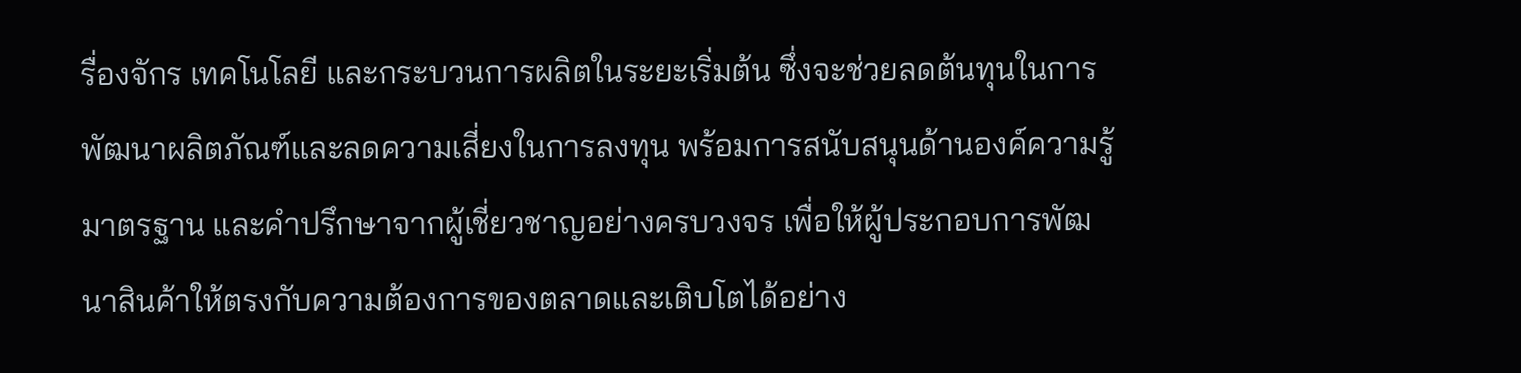รื่องจักร เทคโนโลยี และกระบวนการผลิตในระยะเริ่มต้น ซึ่งจะช่วยลดต้นทุนในการพัฒนาผลิตภัณฑ์และลดความเสี่ยงในการลงทุน พร้อมการสนับสนุนด้านองค์ความรู้ มาตรฐาน และคำปรึกษาจากผู้เชี่ยวชาญอย่างครบวงจร เพื่อให้ผู้ประกอบการพัฒนาสินค้าให้ตรงกับความต้องการของตลาดและเติบโตได้อย่าง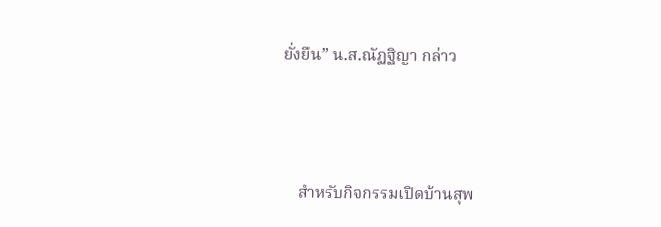ยั่งยืน” น.ส.ณัฏฐิญา กล่าว



    สำหรับกิจกรรมเปิดบ้านสุพ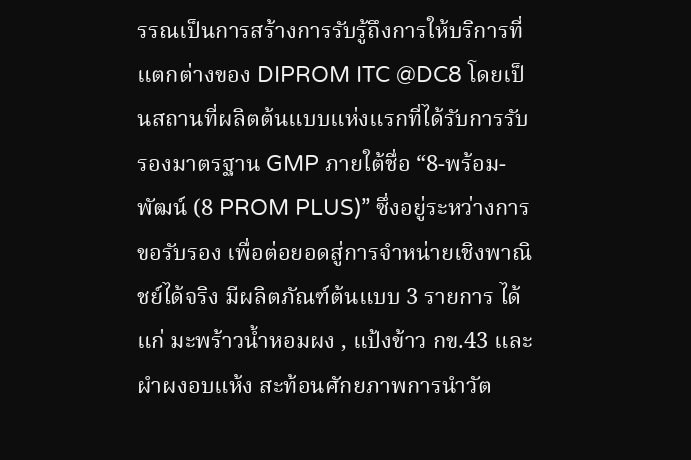รรณเป็นการสร้างการรับรู้ถึงการให้บริการที่แตกต่างของ DIPROM ITC @DC8 โดยเป็นสถานที่ผลิตต้นแบบแห่งแรกที่ได้รับการรับรองมาตรฐาน GMP ภายใต้ชื่อ “8-พร้อม-พัฒน์ (8 PROM PLUS)” ซึ่งอยู่ระหว่างการขอรับรอง เพื่อต่อยอดสู่การจำหน่ายเชิงพาณิชย์ได้จริง มีผลิตภัณฑ์ต้นแบบ 3 รายการ ได้แก่ มะพร้าวน้ำหอมผง , แป้งข้าว กข.43 และผำผงอบแห้ง สะท้อนศักยภาพการนำวัต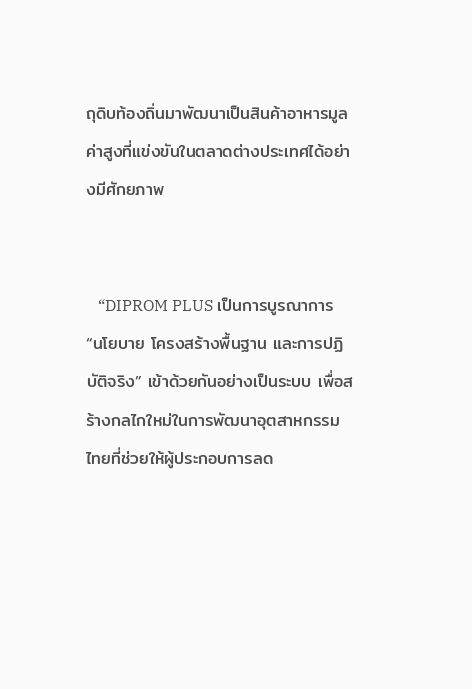ถุดิบท้องถิ่นมาพัฒนาเป็นสินค้าอาหารมูลค่าสูงที่แข่งขันในตลาดต่างประเทศได้อย่างมีศักยภาพ


   “DIPROM PLUS เป็นการบูรณาการ “นโยบาย โครงสร้างพื้นฐาน และการปฏิบัติจริง” เข้าด้วยกันอย่างเป็นระบบ เพื่อสร้างกลไกใหม่ในการพัฒนาอุตสาหกรรมไทยที่ช่วยให้ผู้ประกอบการลด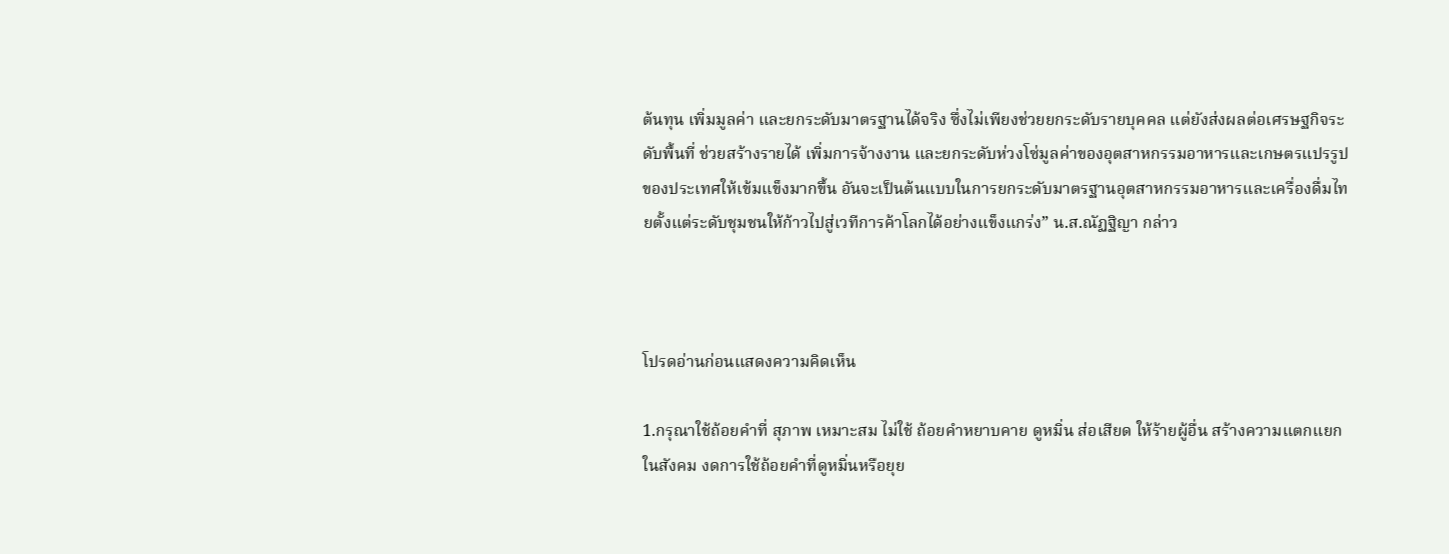ต้นทุน เพิ่มมูลค่า และยกระดับมาตรฐานได้จริง ซึ่งไม่เพียงช่วยยกระดับรายบุคคล แต่ยังส่งผลต่อเศรษฐกิจระดับพื้นที่ ช่วยสร้างรายได้ เพิ่มการจ้างงาน และยกระดับห่วงโซ่มูลค่าของอุตสาหกรรมอาหารและเกษตรแปรรูปของประเทศให้เข้มแข็งมากขึ้น อันจะเป็นต้นแบบในการยกระดับมาตรฐานอุตสาหกรรมอาหารและเครื่องดื่มไทยตั้งแต่ระดับชุมชนให้ก้าวไปสู่เวทีการค้าโลกได้อย่างแข็งแกร่ง” น.ส.ณัฏฐิญา กล่าว



โปรดอ่านก่อนแสดงความคิดเห็น

1.กรุณาใช้ถ้อยคำที่ สุภาพ เหมาะสม ไม่ใช้ ถ้อยคำหยาบคาย ดูหมิ่น ส่อเสียด ให้ร้ายผู้อื่น สร้างความแตกแยกในสังคม งดการใช้ถ้อยคำที่ดูหมิ่นหรือยุย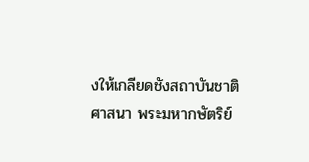งให้เกลียดชังสถาบันชาติ ศาสนา พระมหากษัตริย์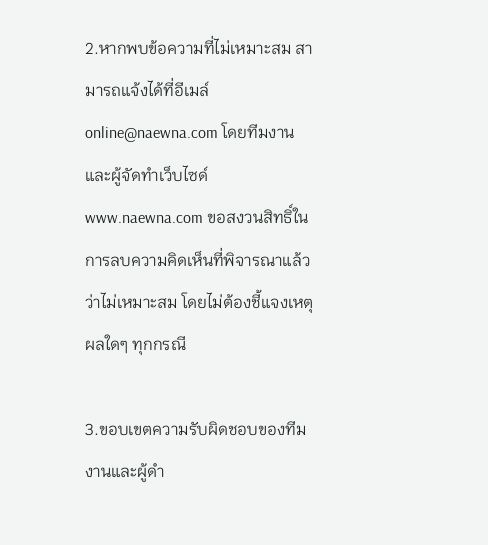2.หากพบข้อความที่ไม่เหมาะสม สามารถแจ้งได้ที่อีเมล์ online@naewna.com โดยทีมงานและผู้จัดทำเว็บไซด์ www.naewna.com ขอสงวนสิทธิ์ในการลบความคิดเห็นที่พิจารณาแล้วว่าไม่เหมาะสม โดยไม่ต้องชี้แจงเหตุผลใดๆ ทุกกรณี

3.ขอบเขตความรับผิดชอบของทีมงานและผู้ดำ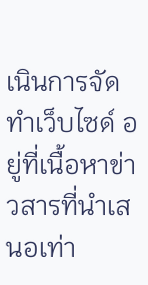เนินการจัดทำเว็บไซด์ อยู่ที่เนื้อหาข่าวสารที่นำเสนอเท่า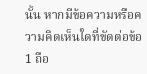นั้น หากมีข้อความหรือความคิดเห็นใดที่ขัดต่อข้อ 1 ถือ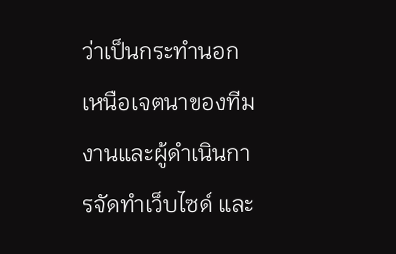ว่าเป็นกระทำนอกเหนือเจตนาของทีมงานและผู้ดำเนินการจัดทำเว็บไซด์ และ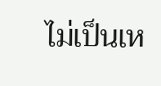ไม่เป็นเห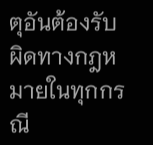ตุอันต้องรับผิดทางกฎหมายในทุกกรณี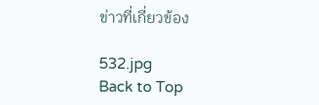ข่าวที่เกี่ยวข้อง

532.jpg
Back to Top